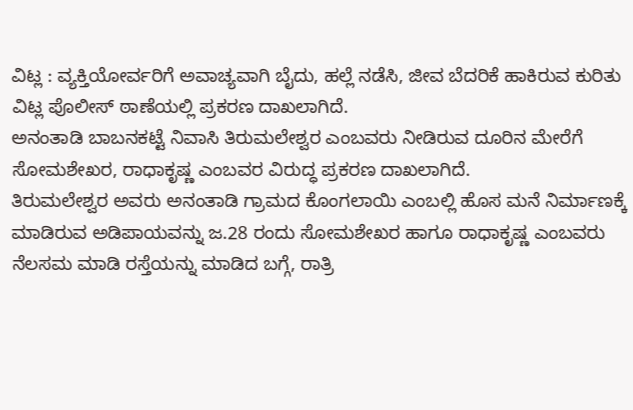ವಿಟ್ಲ : ವ್ಯಕ್ತಿಯೋರ್ವರಿಗೆ ಅವಾಚ್ಯವಾಗಿ ಬೈದು, ಹಲ್ಲೆ ನಡೆಸಿ, ಜೀವ ಬೆದರಿಕೆ ಹಾಕಿರುವ ಕುರಿತು ವಿಟ್ಲ ಪೊಲೀಸ್ ಠಾಣೆಯಲ್ಲಿ ಪ್ರಕರಣ ದಾಖಲಾಗಿದೆ.
ಅನಂತಾಡಿ ಬಾಬನಕಟ್ಟೆ ನಿವಾಸಿ ತಿರುಮಲೇಶ್ವರ ಎಂಬವರು ನೀಡಿರುವ ದೂರಿನ ಮೇರೆಗೆ ಸೋಮಶೇಖರ, ರಾಧಾಕೃಷ್ಣ ಎಂಬವರ ವಿರುದ್ಧ ಪ್ರಕರಣ ದಾಖಲಾಗಿದೆ.
ತಿರುಮಲೇಶ್ವರ ಅವರು ಅನಂತಾಡಿ ಗ್ರಾಮದ ಕೊಂಗಲಾಯಿ ಎಂಬಲ್ಲಿ ಹೊಸ ಮನೆ ನಿರ್ಮಾಣಕ್ಕೆ ಮಾಡಿರುವ ಅಡಿಪಾಯವನ್ನು ಜ.28 ರಂದು ಸೋಮಶೇಖರ ಹಾಗೂ ರಾಧಾಕೃಷ್ಣ ಎಂಬವರು ನೆಲಸಮ ಮಾಡಿ ರಸ್ತೆಯನ್ನು ಮಾಡಿದ ಬಗ್ಗೆ, ರಾತ್ರಿ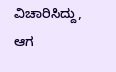ವಿಚಾರಿಸಿದ್ದು, ಆಗ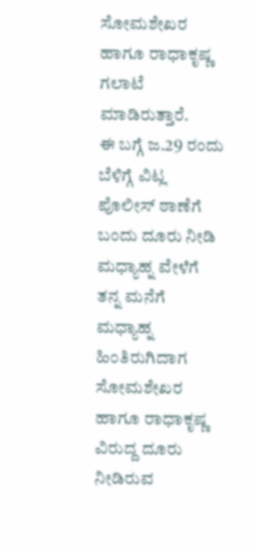ಸೋಮಶೇಖರ ಹಾಗೂ ರಾಧಾಕೃಷ್ಣ ಗಲಾಟೆ ಮಾಡಿರುತ್ತಾರೆ.
ಈ ಬಗ್ಗೆ ಜ.29 ರಂದು ಬೆಳಿಗ್ಗೆ ವಿಟ್ಲ ಪೊಲೀಸ್ ಠಾಣೆಗೆ ಬಂದು ದೂರು ನೀಡಿ ಮಧ್ಯಾಹ್ನ ವೇಳೆಗೆ ತನ್ನ ಮನೆಗೆ ಮಧ್ಯಾಹ್ನ ಹಿಂತಿರುಗಿದಾಗ ಸೋಮಶೇಖರ ಹಾಗೂ ರಾಧಾಕೃಷ್ಣ ವಿರುದ್ದ ದೂರು ನೀಡಿರುವ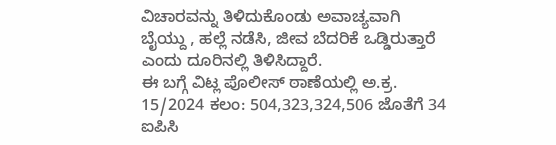ವಿಚಾರವನ್ನು ತಿಳಿದುಕೊಂಡು ಅವಾಚ್ಯವಾಗಿ ಬೈಯ್ದು , ಹಲ್ಲೆ ನಡೆಸಿ, ಜೀವ ಬೆದರಿಕೆ ಒಡ್ಡಿರುತ್ತಾರೆ ಎಂದು ದೂರಿನಲ್ಲಿ ತಿಳಿಸಿದ್ದಾರೆ.
ಈ ಬಗ್ಗೆ ವಿಟ್ಲ ಪೊಲೀಸ್ ಠಾಣೆಯಲ್ಲಿ ಅ.ಕ್ರ. 15/2024 ಕಲಂ: 504,323,324,506 ಜೊತೆಗೆ 34 ಐಪಿಸಿ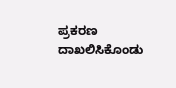ಪ್ರಕರಣ ದಾಖಲಿಸಿಕೊಂಡು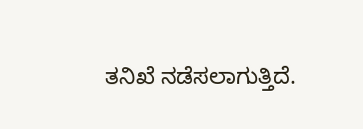ತನಿಖೆ ನಡೆಸಲಾಗುತ್ತಿದೆ.